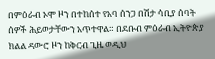በምዕራብ ኦሞ ዞን በተከሰተ የአባ ሰንጋ በሽታ ሳቢያ ሰባት ሰዎች ሕይወታቸውን አጥተዋል። በደቡብ ምዕራብ ኢትዮጵያ ክልል ዳውሮ ዞን ከቅርብ ጊዜ ወዲህ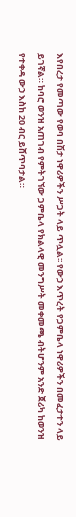እየበረታ የመጣው የወባ በሽታ ነዋሪዎችን ሥጋት ላይ ጥሏል፡፡ የውኃ እጥረት የጋምቤላ ነዋሪዎችን በመፈታተን ላይ ይገኛል። ከባሮ ወንዝ አጠገብ የምትገኘው ጋምቤላ የክልላዊ መንግሥት መቀመጫ ብትሆንም አንድ ጀሪካ ከወንዝ የተቀዳ ውኃ እስከ 20 ብር ይሸጥባታል።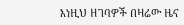እነዚህ ዘገባዎች በዛሬው ዜና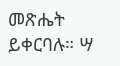መጽሔት ይቀርባሉ። ሣ